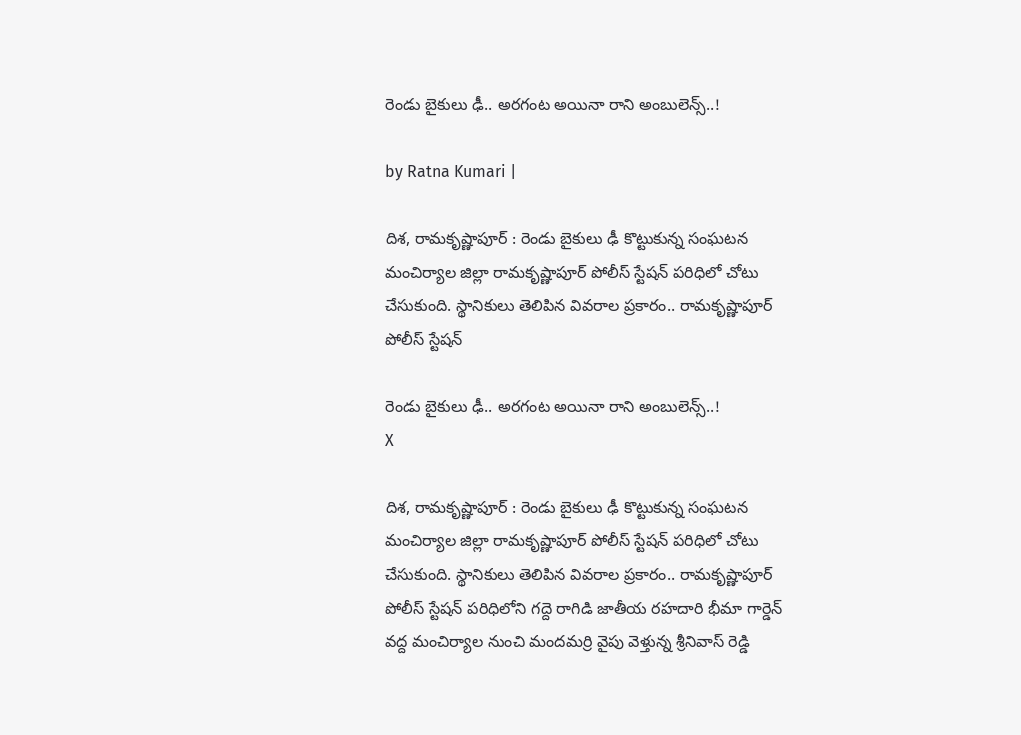రెండు బైకులు ఢీ.. అర‌గంట అయినా రాని అంబులెన్స్..!

by Ratna Kumari |

దిశ‌, రామ‌కృష్ణాపూర్ : రెండు బైకులు ఢీ కొట్టుకున్న సంఘ‌ట‌న మంచిర్యాల జిల్లా రామ‌కృష్ణాపూర్ పోలీస్ స్టేష‌న్ ప‌రిధిలో చోటు చేసుకుంది. స్థానికులు తెలిపిన వివ‌రాల ప్ర‌కారం.. రామ‌కృష్ణాపూర్ పోలీస్ స్టేష‌న్

రెండు బైకులు ఢీ.. అర‌గంట అయినా రాని అంబులెన్స్..!
X

దిశ‌, రామ‌కృష్ణాపూర్ : రెండు బైకులు ఢీ కొట్టుకున్న సంఘ‌ట‌న మంచిర్యాల జిల్లా రామ‌కృష్ణాపూర్ పోలీస్ స్టేష‌న్ ప‌రిధిలో చోటు చేసుకుంది. స్థానికులు తెలిపిన వివ‌రాల ప్ర‌కారం.. రామ‌కృష్ణాపూర్ పోలీస్ స్టేష‌న్ ప‌రిధిలోని గ‌ద్దె రాగిడి జాతీయ ర‌హ‌దారి భీమా గార్డెన్ వ‌ద్ద మంచిర్యాల నుంచి మంద‌మ‌ర్రి వైపు వెళ్తున్న శ్రీనివాస్ రెడ్డి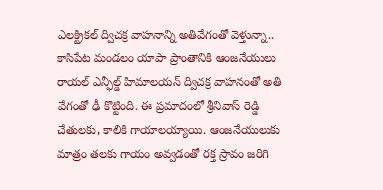ఎల‌క్ట్రిక‌ల్ ద్విచ‌క్ర వాహ‌నాన్ని అతివేగంతో వెళ్తున్నా.. కాసిపేట మండ‌లం యాపా ప్రాంతానికి ఆంజ‌నేయులు రాయ‌ల్ ఎన్ఫీల్డ్ హిమాల‌య‌న్ ద్విచ‌క్ర వాహ‌నంతో అతి వేగంతో ఢీ కొట్టింది. ఈ ప్ర‌మాదంలో శ్రీనివాస్ రెడ్డి చేతులకు, కాలికి గాయాల‌య్యాయి. ఆంజనేయులుకు మాత్రం తలకు గాయం అవ్వ‌డంతో రక్త స్రావం జరిగి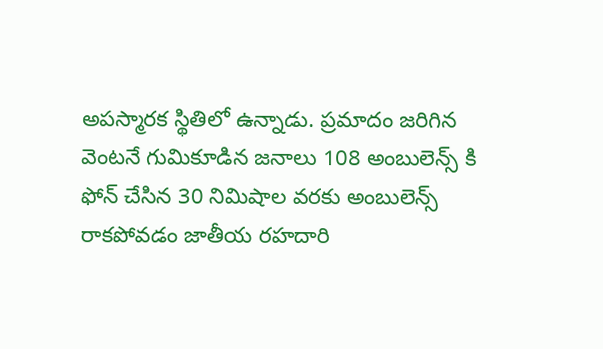అపస్మారక స్థితిలో ఉన్నాడు. ప్రమాదం జరిగిన వెంటనే గుమికూడిన జనాలు 108 అంబులెన్స్ కి ఫోన్ చేసిన 30 నిమిషాల వరకు అంబులెన్స్ రాకపోవడం జాతీయ రహదారి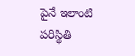పైనే ఇలాంటి పరిస్థితి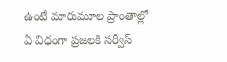ఉంటే మారుమూల ప్రాంతాల్లో ఏ విధంగా ప్రజలకి సర్వీస్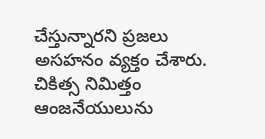చేస్తున్నారని ప్రజలు అసహనం వ్యక్తం చేశారు. చికిత్స నిమిత్తం ఆంజనేయులును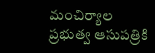మంచిర్యాల ప్రభుత్వ ఆసుపత్రికి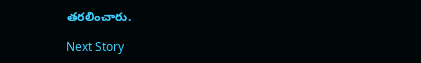తరలించారు.

Next Story